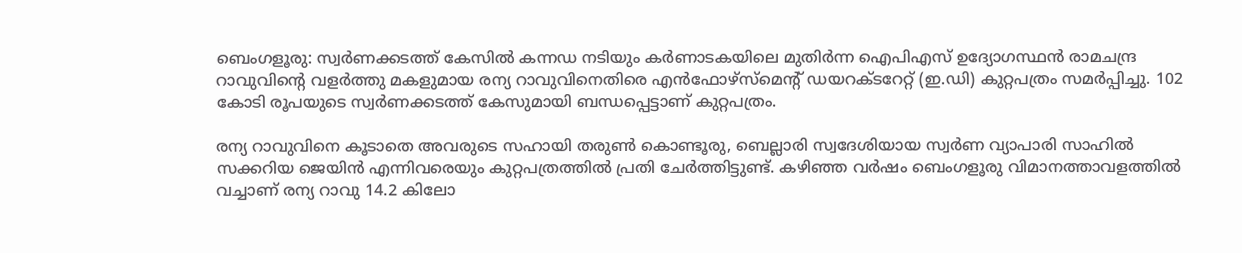ബെംഗളൂരു: സ്വർണക്കടത്ത് കേസിൽ കന്നഡ നടിയും കർണാടകയിലെ മുതിർന്ന ഐപിഎസ് ഉദ്യോഗസ്ഥൻ രാമചന്ദ്ര റാവുവിന്റെ വളർത്തു മകളുമായ രന്യ റാവുവിനെതിരെ എൻഫോഴ്സ്മെന്റ് ഡയറക്ടറേറ്റ് (ഇ.ഡി) കുറ്റപത്രം സമർപ്പിച്ചു. 102 കോടി രൂപയുടെ സ്വർണക്കടത്ത് കേസുമായി ബന്ധപ്പെട്ടാണ് കുറ്റപത്രം.

രന്യ റാവുവിനെ കൂടാതെ അവരുടെ സഹായി തരുൺ കൊണ്ടൂരു, ബെല്ലാരി സ്വദേശിയായ സ്വർണ വ്യാപാരി സാഹിൽ സക്കറിയ ജെയിൻ എന്നിവരെയും കുറ്റപത്രത്തിൽ പ്രതി ചേർത്തിട്ടുണ്ട്. കഴിഞ്ഞ വർഷം ബെംഗളൂരു വിമാനത്താവളത്തിൽ വച്ചാണ് രന്യ റാവു 14.2 കിലോ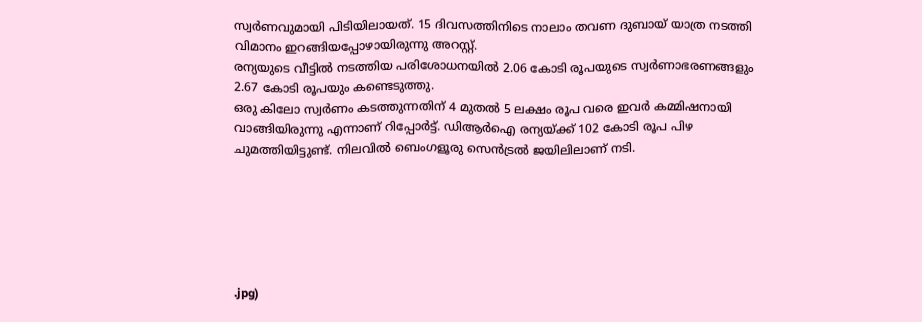സ്വർണവുമായി പിടിയിലായത്. 15 ദിവസത്തിനിടെ നാലാം തവണ ദുബായ് യാത്ര നടത്തി വിമാനം ഇറങ്ങിയപ്പോഴായിരുന്നു അറസ്റ്റ്.
രന്യയുടെ വീട്ടിൽ നടത്തിയ പരിശോധനയിൽ 2.06 കോടി രൂപയുടെ സ്വർണാഭരണങ്ങളും 2.67 കോടി രൂപയും കണ്ടെടുത്തു.
ഒരു കിലോ സ്വർണം കടത്തുന്നതിന് 4 മുതൽ 5 ലക്ഷം രൂപ വരെ ഇവർ കമ്മിഷനായി വാങ്ങിയിരുന്നു എന്നാണ് റിപ്പോർട്ട്. ഡിആർഐ രന്യയ്ക്ക് 102 കോടി രൂപ പിഴ ചുമത്തിയിട്ടുണ്ട്. നിലവിൽ ബെംഗളൂരു സെൻട്രൽ ജയിലിലാണ് നടി.






.jpg)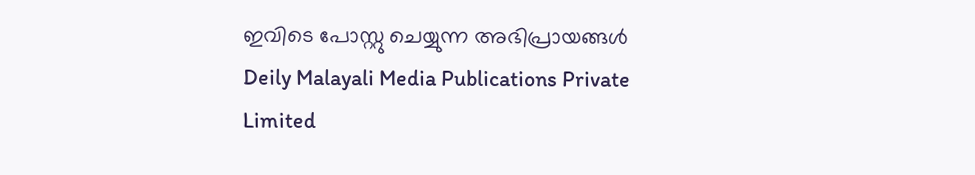ഇവിടെ പോസ്റ്റു ചെയ്യുന്ന അഭിപ്രായങ്ങൾ Deily Malayali Media Publications Private Limited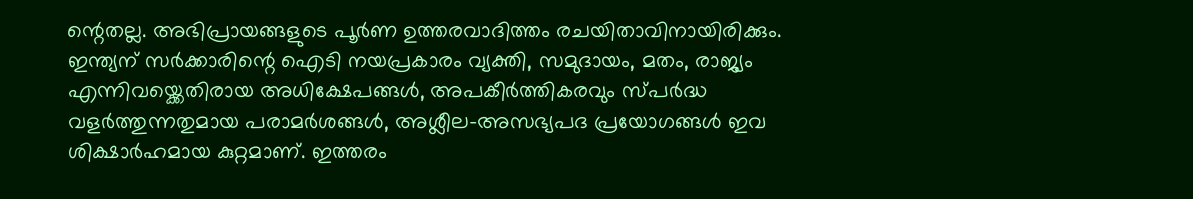ന്റെതല്ല. അഭിപ്രായങ്ങളുടെ പൂർണ ഉത്തരവാദിത്തം രചയിതാവിനായിരിക്കും.
ഇന്ത്യന് സർക്കാരിന്റെ ഐടി നയപ്രകാരം വ്യക്തി, സമുദായം, മതം, രാജ്യം എന്നിവയ്ക്കെതിരായ അധിക്ഷേപങ്ങൾ, അപകീർത്തികരവും സ്പർദ്ധ വളർത്തുന്നതുമായ പരാമർശങ്ങൾ, അശ്ലീല-അസഭ്യപദ പ്രയോഗങ്ങൾ ഇവ ശിക്ഷാർഹമായ കുറ്റമാണ്. ഇത്തരം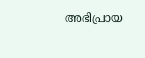അഭിപ്രായ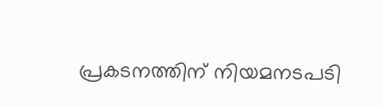പ്രകടനത്തിന് നിയമനടപടി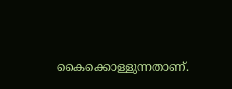കൈക്കൊള്ളുന്നതാണ്.